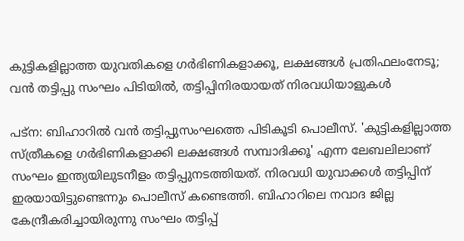കുട്ടികളില്ലാത്ത യുവതികളെ ഗർഭിണികളാക്കൂ, ലക്ഷങ്ങൾ പ്രതിഫലംനേടൂ; വൻ തട്ടിപ്പു സംഘം പിടിയിൽ, തട്ടിപ്പിനിരയായത് നിരവധിയാളുകൾ

പട്ന: ബിഹാറിൽ വൻ തട്ടിപ്പുസംഘത്തെ പിടികൂടി പൊലീസ്. 'കുട്ടികളില്ലാത്ത സ്ത്രീകളെ ഗർഭിണികളാക്കി ലക്ഷങ്ങൾ സമ്പാദിക്കൂ' എന്ന ലേബലിലാണ് സംഘം ഇന്ത്യയിലുടനീളം തട്ടിപ്പുനടത്തിയത്. നിരവധി യുവാക്കൾ തട്ടിപ്പിന് ഇരയായിട്ടുണ്ടെന്നും പൊലീസ് കണ്ടെത്തി. ബിഹാറിലെ നവാദ ജില്ല കേന്ദ്രീകരിച്ചായിരുന്നു സംഘം തട്ടിപ്പ്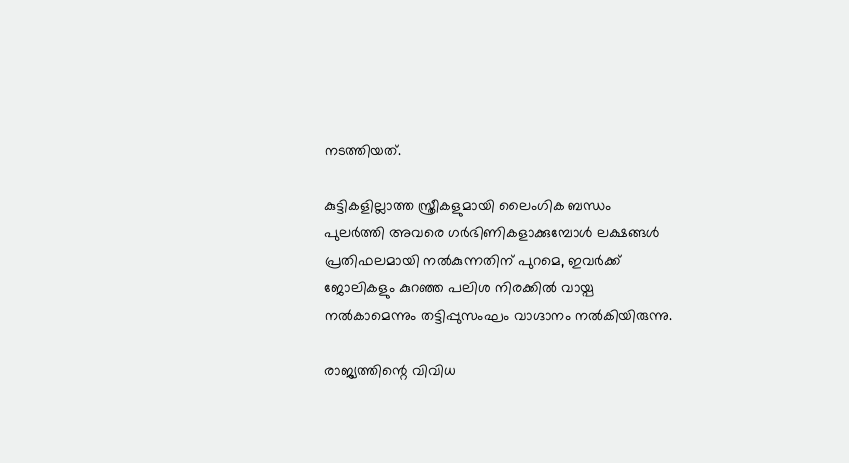നടത്തിയത്.

കുട്ടികളില്ലാത്ത സ്ത്രീകളുമായി ലൈംഗിക ബന്ധം പുലർത്തി അവരെ ഗർഭിണികളാക്കുമ്പോൾ ലക്ഷങ്ങൾ പ്രതിഫലമായി നൽകുന്നതിന് പുറമെ, ഇവർക്ക് ജോലികളും കുറഞ്ഞ പലിശ നിരക്കിൽ വായ്പ നൽകാമെന്നും തട്ടിപ്പുസംഘം വാഗ്ദാനം നൽകിയിരുന്നു.

രാജ്യത്തിന്റെ വിവിധ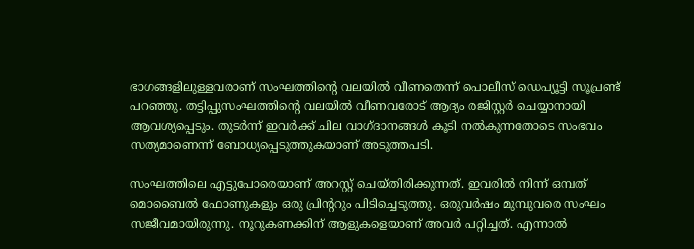ഭാഗങ്ങളിലുള്ളവരാണ് സംഘത്തിന്റെ വലയിൽ വീണതെന്ന് പൊലീസ് ഡെപ്യൂട്ടി സൂപ്രണ്ട് പറഞ്ഞു. തട്ടിപ്പുസംഘത്തിന്റെ വലയിൽ വീണവരോട് ആദ്യം രജിസ്റ്റർ ചെയ്യാനായി ആവശ്യപ്പെടും. തുടർന്ന് ഇവർക്ക് ചില വാഗ്ദാനങ്ങൾ കൂടി നൽകുന്നതോടെ സംഭവം സത്യമാണെന്ന് ബോധ്യപ്പെടുത്തുകയാണ് അടുത്തപടി.

സംഘത്തിലെ എട്ടുപോരെയാണ് അറസ്റ്റ് ചെയ്തിരിക്കുന്നത്. ഇവരിൽ നിന്ന് ഒമ്പത് മൊബൈൽ ഫോണുകളും ഒരു പ്രിന്ററും പിടിച്ചെടുത്തു. ഒരുവർഷം മുമ്പുവരെ സംഘം സജീവമായിരുന്നു. നൂറുകണക്കിന് ആളുകളെയാണ് അവർ പറ്റിച്ചത്. എന്നാൽ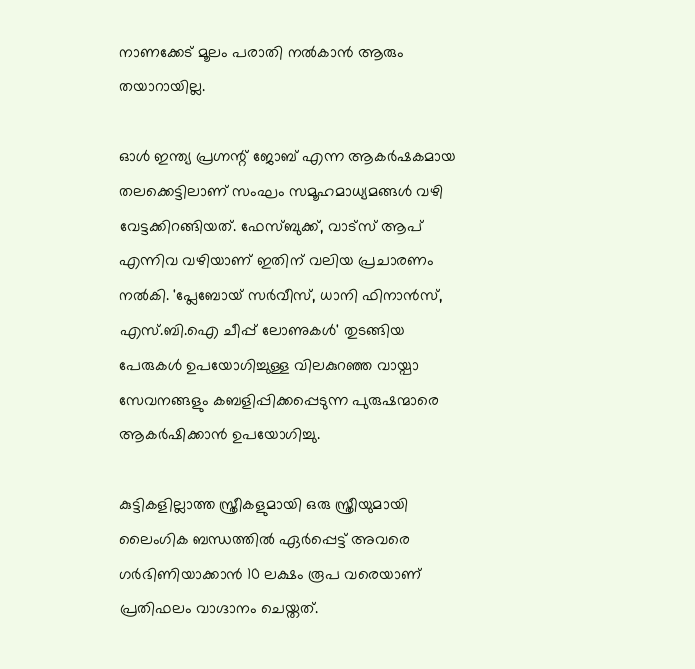നാണക്കേട് മൂലം പരാതി നൽകാൻ ആരും തയാറായില്ല.

ഓൾ ഇന്ത്യ പ്രഗ്നന്റ് ജോബ് എന്ന ആകർഷകമായ തലക്കെട്ടിലാണ് സംഘം സമൂഹമാധ്യമങ്ങൾ വഴി വേട്ടക്കിറങ്ങിയത്. ഫേസ്ബുക്ക്, വാട്സ് ആപ് എന്നിവ വഴിയാണ് ഇതിന് വലിയ പ്രചാരണം നൽകി. 'പ്ലേബോയ് സർവീസ്, ധാനി ഫിനാൻസ്, എസ്.ബി.ഐ ചീപ്പ് ലോണുകൾ' തുടങ്ങിയ പേരുകൾ ഉപയോഗിച്ചുള്ള വിലകുറഞ്ഞ വായ്പാ സേവനങ്ങളും കബളിപ്പിക്കപ്പെടുന്ന പുരുഷന്മാരെ ആകർഷിക്കാൻ ഉപയോഗിച്ചു.

കുട്ടികളില്ലാത്ത സ്ത്രീകളുമായി ഒരു സ്ത്രീയുമായി ലൈംഗിക ബന്ധത്തിൽ ഏർപ്പെട്ട് അവരെ ഗർഭിണിയാക്കാൻ 10 ലക്ഷം രൂപ വരെയാണ് പ്രതിഫലം വാഗ്ദാനം ചെയ്തത്.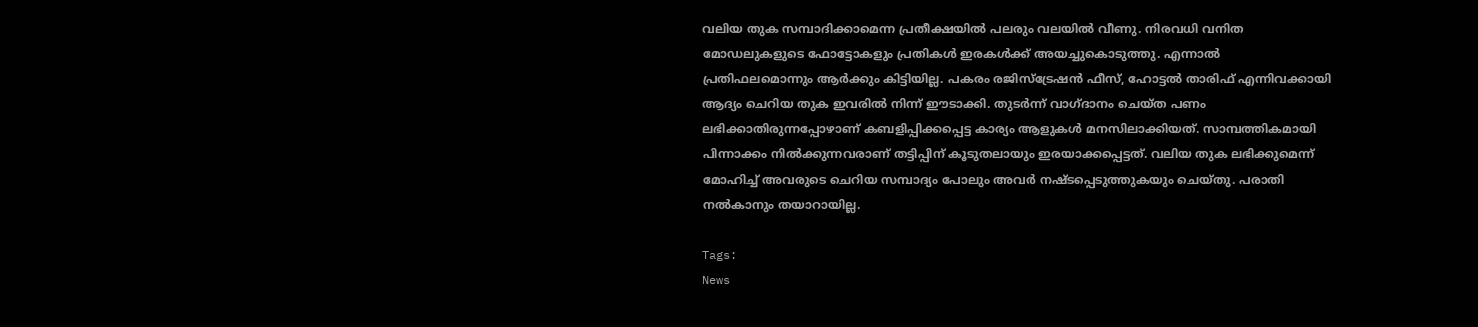വലിയ തുക സമ്പാദിക്കാമെന്ന പ്രതീക്ഷയിൽ പലരും വലയിൽ വീണു. നിരവധി വനിത മോഡലുകളുടെ ഫോട്ടോകളും പ്രതികൾ ഇരകൾക്ക് അയച്ചുകൊടുത്തു. എന്നാൽ പ്രതിഫലമൊന്നും ആർക്കും കിട്ടിയില്ല. പകരം രജിസ്ട്രേഷൻ ഫീസ്, ഹോട്ടൽ താരിഫ് എന്നിവക്കായി ആദ്യം ചെറിയ തുക ഇവരിൽ നിന്ന് ഈടാക്കി. തുടർന്ന് വാഗ്ദാനം ചെയ്ത പണം ലഭിക്കാതിരുന്നപ്പോഴാണ് കബളിപ്പിക്കപ്പെട്ട കാര്യം ആളുകൾ മനസിലാക്കിയത്. സാമ്പത്തികമായി പിന്നാക്കം നിൽക്കുന്നവരാണ് തട്ടിപ്പിന് കൂടുതലായും ഇരയാക്കപ്പെട്ടത്. വലിയ തുക ലഭിക്കുമെന്ന് മോഹിച്ച് അവരുടെ ചെറിയ സമ്പാദ്യം പോലും അവർ നഷ്ടപ്പെടുത്തുകയും ചെയ്തു. പരാതി നൽകാനും തയാറായില്ല.

Tags:
News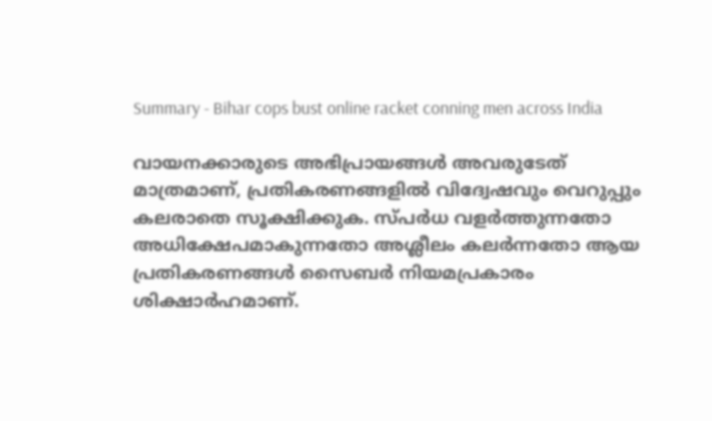Summary - Bihar cops bust online racket conning men across India

വായനക്കാരുടെ അഭിപ്രായങ്ങള്‍ അവരുടേത് മാത്രമാണ്, പ്രതികരണങ്ങളിൽ വിദ്വേഷവും വെറുപ്പും കലരാതെ സൂക്ഷിക്കുക. സ്പർധ വളർത്തുന്നതോ അധിക്ഷേപമാകുന്നതോ അശ്ലീലം കലർന്നതോ ആയ പ്രതികരണങ്ങൾ സൈബർ നിയമപ്രകാരം ശിക്ഷാർഹമാണ്.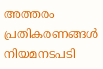അത്തരം പ്രതികരണങ്ങൾ നിയമനടപടി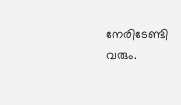നേരിടേണ്ടി വരും.